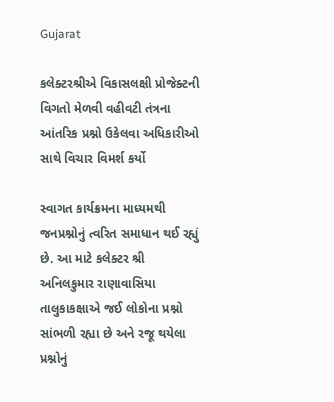Gujarat

કલેક્ટરશ્રીએ વિકાસલક્ષી પ્રોજેક્ટની વિગતો મેળવી વહીવટી તંત્રના આંતરિક પ્રશ્નો ઉકેલવા અધિકારીઓ સાથે વિચાર વિમર્શ કર્યો

સ્વાગત કાર્યક્રમના માધ્યમથી જનપ્રશ્નોનું ત્વરિત સમાધાન થઈ રહ્યું છે. આ માટે કલેક્ટર શ્રી અનિલકુમાર રાણાવાસિયા તાલુકાકક્ષાએ જઈ લોકોના પ્રશ્નો સાંભળી રહ્યા છે અને રજૂ થયેલા પ્રશ્નોનું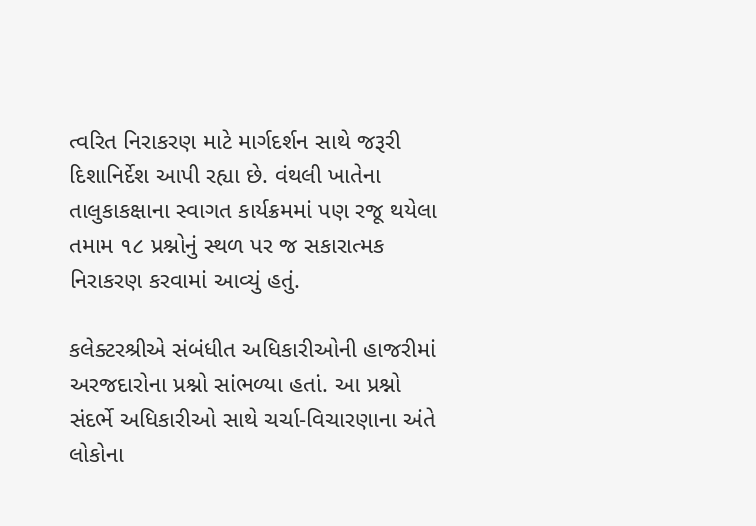ત્વરિત નિરાકરણ માટે માર્ગદર્શન સાથે જરૂરી દિશાનિર્દેશ આપી રહ્યા છે. વંથલી ખાતેના તાલુકાકક્ષાના સ્વાગત કાર્યક્રમમાં પણ રજૂ થયેલા તમામ ૧૮ પ્રશ્નોનું સ્થળ પર જ સકારાત્મક નિરાકરણ કરવામાં આવ્યું હતું.

કલેક્ટરશ્રીએ સંબંધીત અધિકારીઓની હાજરીમાં અરજદારોના પ્રશ્નો સાંભળ્યા હતાં. આ પ્રશ્નો સંદર્ભે અધિકારીઓ સાથે ચર્ચા-વિચારણાના અંતે લોકોના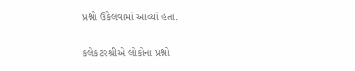પ્રશ્નો ઉકેલવામાં આવ્યાં હતા.

કલેકટરશ્રીએ લોકોના પ્રશ્નો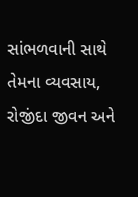સાંભળવાની સાથે તેમના વ્યવસાય, રોજીંદા જીવન અને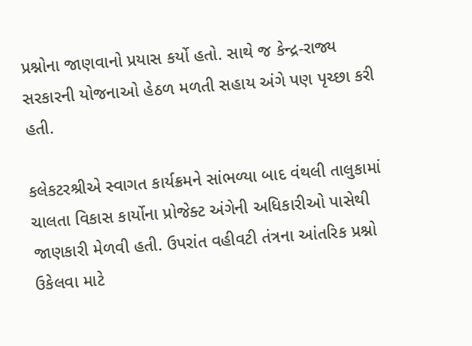પ્રશ્નોના જાણવાનો પ્રયાસ કર્યો હતો. સાથે જ કેન્દ્ર-રાજ્ય સરકારની યોજનાઓ હેઠળ મળતી સહાય અંગે પણ પૃચ્છા કરી હતી.

કલેકટરશ્રીએ સ્વાગત કાર્યક્રમને સાંભળ્યા બાદ વંથલી તાલુકામાં ચાલતા વિકાસ કાર્યોના પ્રોજેક્ટ અંગેની અધિકારીઓ પાસેથી જાણકારી મેળવી હતી. ઉપરાંત વહીવટી તંત્રના આંતરિક પ્રશ્નો ઉકેલવા માટે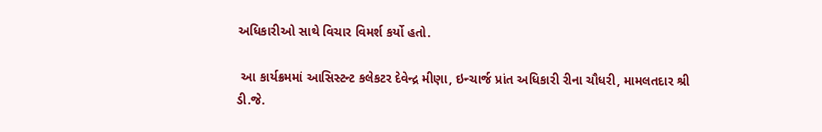અધિકારીઓ સાથે વિચાર વિમર્શ કર્યો હતો.

 આ કાર્યક્રમમાં આસિસ્ટન્ટ કલેકટર દેવેન્દ્ર મીણા, ઇન્ચાર્જ પ્રાંત અધિકારી રીના ચૌધરી, મામલતદાર શ્રી ડી.જે.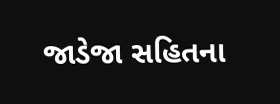જાડેજા સહિતના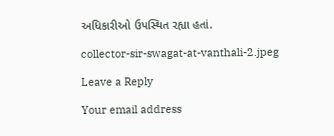અધિકારીઓ ઉપસ્થિત રહ્યા હતાં.

collector-sir-swagat-at-vanthali-2.jpeg

Leave a Reply

Your email address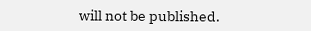will not be published.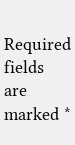Required fields are marked *